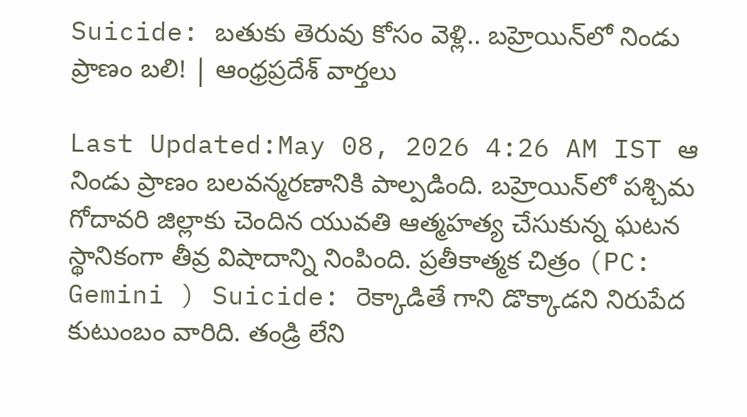Suicide: బతుకు తెరువు కోసం వెళ్లి.. బహ్రెయిన్‌లో నిండు ప్రాణం బలి! | ఆంధ్రప్రదేశ్ వార్తలు

Last Updated:May 08, 2026 4:26 AM IST ఆ నిండు ప్రాణం బలవన్మరణానికి పాల్పడింది. బహ్రెయిన్‌లో పశ్చిమ గోదావరి జిల్లాకు చెందిన యువతి ఆత్మహత్య చేసుకున్న ఘటన స్థానికంగా తీవ్ర విషాదాన్ని నింపింది. ప్రతీకాత్మక చిత్రం (PC: Gemini ) Suicide: రెక్కాడితే గాని డొక్కాడని నిరుపేద కుటుంబం వారిది. తండ్రి లేని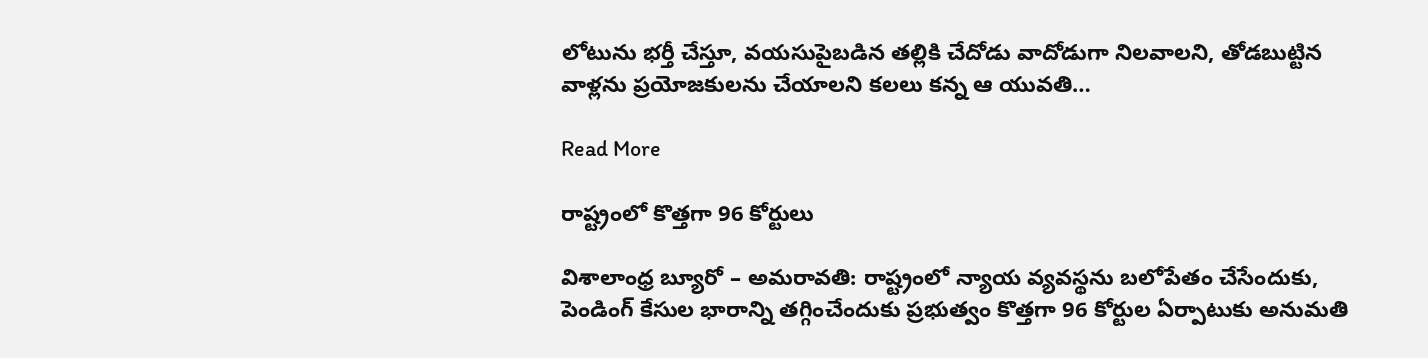లోటును భర్తీ చేస్తూ, వయసుపైబడిన తల్లికి చేదోడు వాదోడుగా నిలవాలని, తోడబుట్టిన వాళ్లను ప్రయోజకులను చేయాలని కలలు కన్న ఆ యువతి…

Read More

రాష్ట్రంలో కొత్తగా 96 కోర్టులు

విశాలాంధ్ర బ్యూరో – అమరావతి: రాష్ట్రంలో న్యాయ వ్యవస్థను బలోపేతం చేసేందుకు, పెండింగ్ కేసుల భారాన్ని తగ్గించేందుకు ప్రభుత్వం కొత్తగా 96 కోర్టుల ఏర్పాటుకు అనుమతి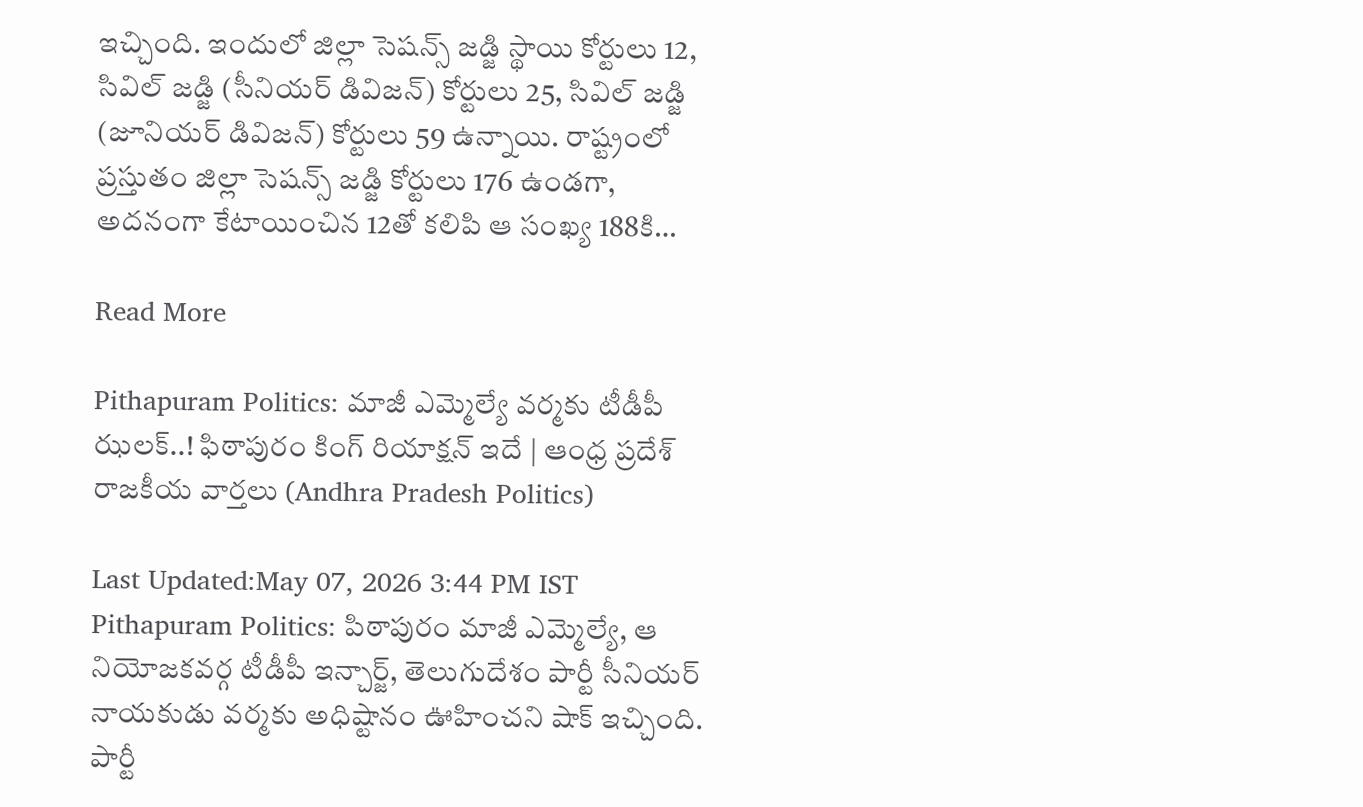ఇచ్చింది. ఇందులో జిల్లా సెషన్స్ జడ్జి స్థాయి కోర్టులు 12, సివిల్ జడ్జి (సీనియర్ డివిజన్) కోర్టులు 25, సివిల్ జడ్జి (జూనియర్ డివిజన్) కోర్టులు 59 ఉన్నాయి. రాష్ట్రంలో ప్రస్తుతం జిల్లా సెషన్స్ జడ్జి కోర్టులు 176 ఉండగా, అదనంగా కేటాయించిన 12తో కలిపి ఆ సంఖ్య 188కి…

Read More

Pithapuram Politics: మాజీ ఎమ్మెల్యే వర్మకు టీడీపీ ఝలక్..! ఫిఠాపురం కింగ్ రియాక్షన్ ఇదే | ఆంధ్ర ప్రదేశ్ రాజకీయ వార్తలు (Andhra Pradesh Politics)

Last Updated:May 07, 2026 3:44 PM IST Pithapuram Politics: పిఠాపురం మాజీ ఎమ్మెల్యే, ఆ నియోజకవర్గ టీడీపీ ఇన్చార్జ్, తెలుగుదేశం పార్టీ సీనియర్ నాయకుడు వర్మకు అధిష్టానం ఊహించని షాక్ ఇచ్చింది. పార్టీ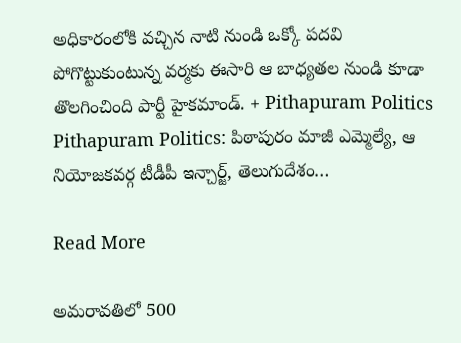అధికారంలోకి వచ్చిన నాటి నుండి ఒక్కో పదవి పోగొట్టుకుంటున్న వర్మకు ఈసారి ఆ బాధ్యతల నుండి కూడా తొలగించింది పార్టీ హైకమాండ్. + Pithapuram Politics Pithapuram Politics: పిఠాపురం మాజీ ఎమ్మెల్యే, ఆ నియోజకవర్గ టీడీపీ ఇన్చార్జ్, తెలుగుదేశం…

Read More

అమరావతిలో 500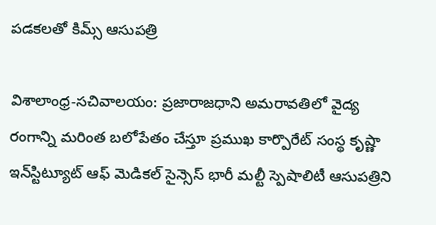పడకలతో కిమ్స్ ఆసుపత్రి

విశాలాంధ్ర-సచివాలయం: ప్రజారాజధాని అమరావతిలో వైద్య రంగాన్ని మరింత బలోపేతం చేస్తూ ప్రముఖ కార్పొరేట్ సంస్థ కృష్ణా ఇన్‌స్టిట్యూట్ ఆఫ్ మెడికల్ సైన్సెస్ భారీ మల్టీ స్పెషాలిటీ ఆసుపత్రిని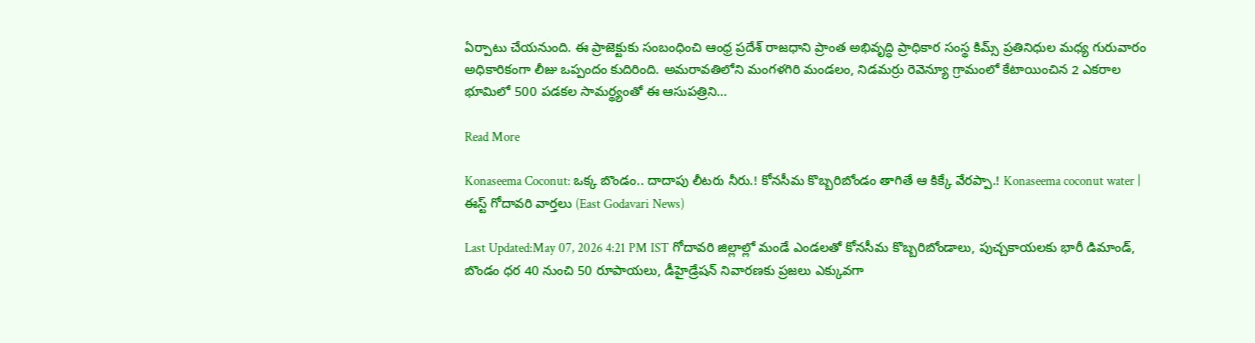ఏర్పాటు చేయనుంది. ఈ ప్రాజెక్టుకు సంబంధించి ఆంధ్ర ప్రదేశ్ రాజధాని ప్రాంత అభివృద్ధి ప్రాధికార సంస్థ కిమ్స్ ప్రతినిధుల మధ్య గురువారం అధికారికంగా లీజు ఒప్పందం కుదిరింది. అమరావతిలోని మంగళగిరి మండలం, నిడమర్రు రెవెన్యూ గ్రామంలో కేటాయించిన 2 ఎకరాల భూమిలో 500 పడకల సామర్థ్యంతో ఈ ఆసుపత్రిని…

Read More

Konaseema Coconut: ఒక్క బొండం.. దాదాపు లీటరు నీరు.! కోనసీమ కొబ్బరిబోండం తాగితే ఆ కిక్కే వేరప్పా.! Konaseema coconut water | ఈస్ట్ గోదావరి వార్తలు (East Godavari News)

Last Updated:May 07, 2026 4:21 PM IST గోదావరి జిల్లాల్లో మండే ఎండలతో కోనసీమ కొబ్బరిబోండాలు, పుచ్చకాయలకు భారీ డిమాండ్, బొండం ధర 40 నుంచి 50 రూపాయలు, డీహైడ్రేషన్ నివారణకు ప్రజలు ఎక్కువగా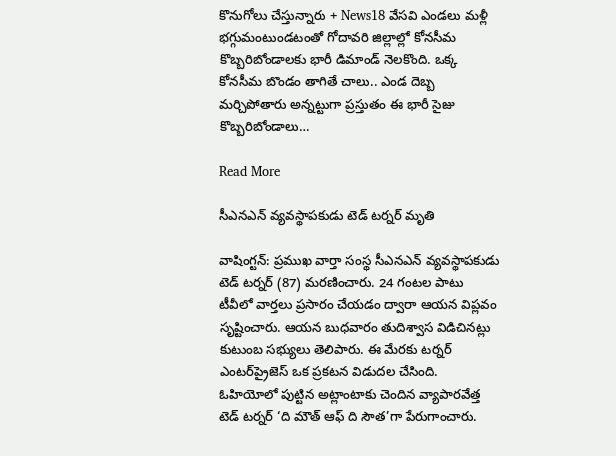కొనుగోలు చేస్తున్నారు + News18 వేసవి ఎండలు మళ్లీ భగ్గుమంటుండటంతో గోదావరి జిల్లాల్లో కోనసీమ కొబ్బరిబోండాలకు భారీ డిమాండ్ నెలకొంది. ఒక్క కోనసీమ బొండం తాగితే చాలు.. ఎండ దెబ్బ మర్చిపోతారు అన్నట్టుగా ప్రస్తుతం ఈ భారీ సైజు కొబ్బరిబోండాలు…

Read More

సీఎనఎన్ వ్యవస్థాపకుడు టెడ్ టర్నర్ మృతి

వాషింగ్టన్: ప్రముఖ వార్తా సంస్థ సీఎనఎన్ వ్యవస్థాపకుడు టెడ్ టర్నర్ (87) మరణించారు. 24 గంటల పాటు టీవీలో వార్తలు ప్రసారం చేయడం ద్వారా ఆయన విప్లవం సృష్టించారు. ఆయన బుధవారం తుదిశ్వాస విడిచినట్లు కుటుంబ సభ్యులు తెలిపారు. ఈ మేరకు టర్నర్ ఎంటర్‌ప్రైజెస్ ఒక ప్రకటన విడుదల చేసింది. ఓహియోలో పుట్టిన అట్లాంటాకు చెందిన వ్యాపారవేత్త టెడ్ టర్నర్ ‘ది మౌత్ ఆఫ్ ది సౌత’గా పేరుగాంచారు.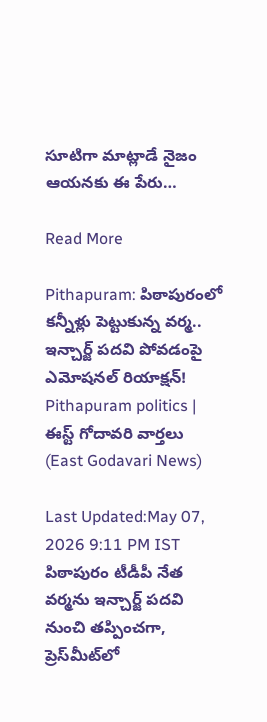సూటిగా మాట్లాడే నైజం ఆయనకు ఈ పేరు…

Read More

Pithapuram: పిఠాపురంలో కన్నీళ్లు పెట్టుకున్న వర్మ.. ఇన్చార్జ్ పదవి పోవడంపై ఎమోషనల్ రియాక్షన్! Pithapuram politics | ఈస్ట్ గోదావరి వార్తలు (East Godavari News)

Last Updated:May 07, 2026 9:11 PM IST పిఠాపురం టీడీపీ నేత వర్మను ఇన్చార్జ్ పదవి నుంచి తప్పించగా, ప్రెస్‌మీట్‌లో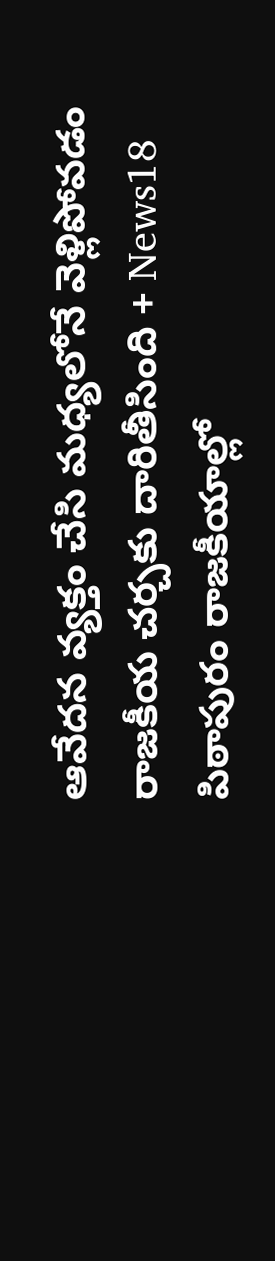ఆవేదన వ్యక్తం చేసి మధ్యలోనే వెళ్లిపోవడం రాజకీయ చర్చకు దారితీసింది + News18 పిఠాపురం రాజకీయాల్లో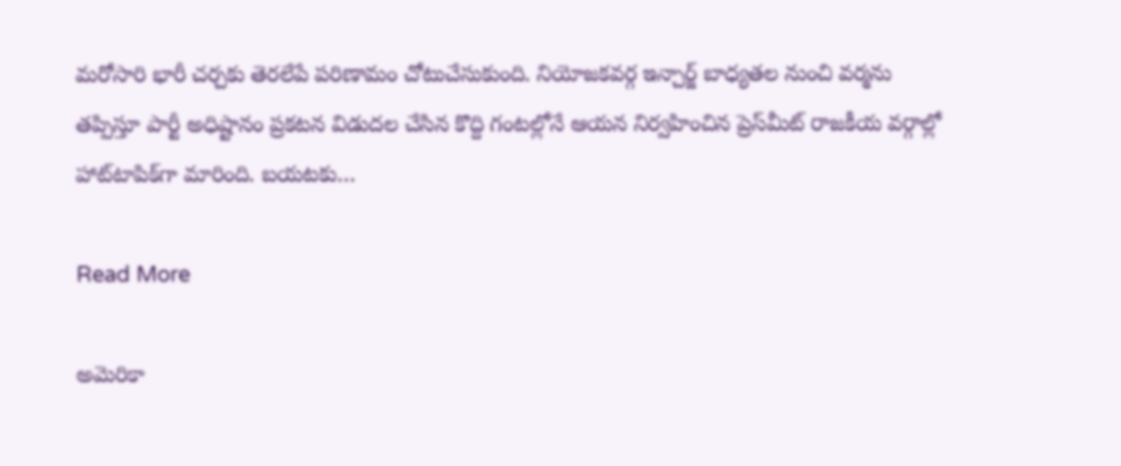మరోసారి భారీ చర్చకు తెరలేపే పరిణామం చోటుచేసుకుంది. నియోజకవర్గ ఇన్చార్జ్ బాధ్యతల నుంచి వర్మను తప్పిస్తూ పార్టీ అధిష్టానం ప్రకటన విడుదల చేసిన కొద్ది గంటల్లోనే ఆయన నిర్వహించిన ప్రెస్‌మీట్ రాజకీయ వర్గాల్లో హాట్‌టాపిక్‌గా మారింది. బయటకు…

Read More

అమెరికా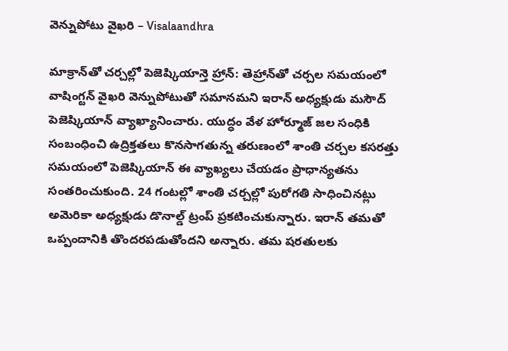వెన్నుపోటు వైఖరి – Visalaandhra

మాక్రాన్‌తో చర్చల్లో పెజెష్కియాన్తె హ్రాన్: తెహ్రాన్‌తో చర్చల సమయంలో వాషింగ్టన్ వైఖరి వెన్నుపోటుతో సమానమని ఇరాన్ అధ్యక్షుడు మసౌద్ పెజెష్కియాన్ వ్యాఖ్యానించారు. యుద్ధం వేళ హోర్మూజ్ జల సంధికి సంబంధించి ఉద్రిక్తతలు కొనసాగతున్న తరుణంలో శాంతి చర్చల కసరత్తు సమయంలో పెజెష్కియాన్ ఈ వ్యాఖ్యలు చేయడం ప్రాధాన్యతను సంతరించుకుంది. 24 గంటల్లో శాంతి చర్చల్లో పురోగతి సాధించినట్లు అమెరికా అధ్యక్షుడు డొనాల్డ్ ట్రంప్ ప్రకటించుకున్నారు. ఇరాన్ తమతో ఒప్పందానికి తొందరపడుతోందని అన్నారు. తమ షరతులకు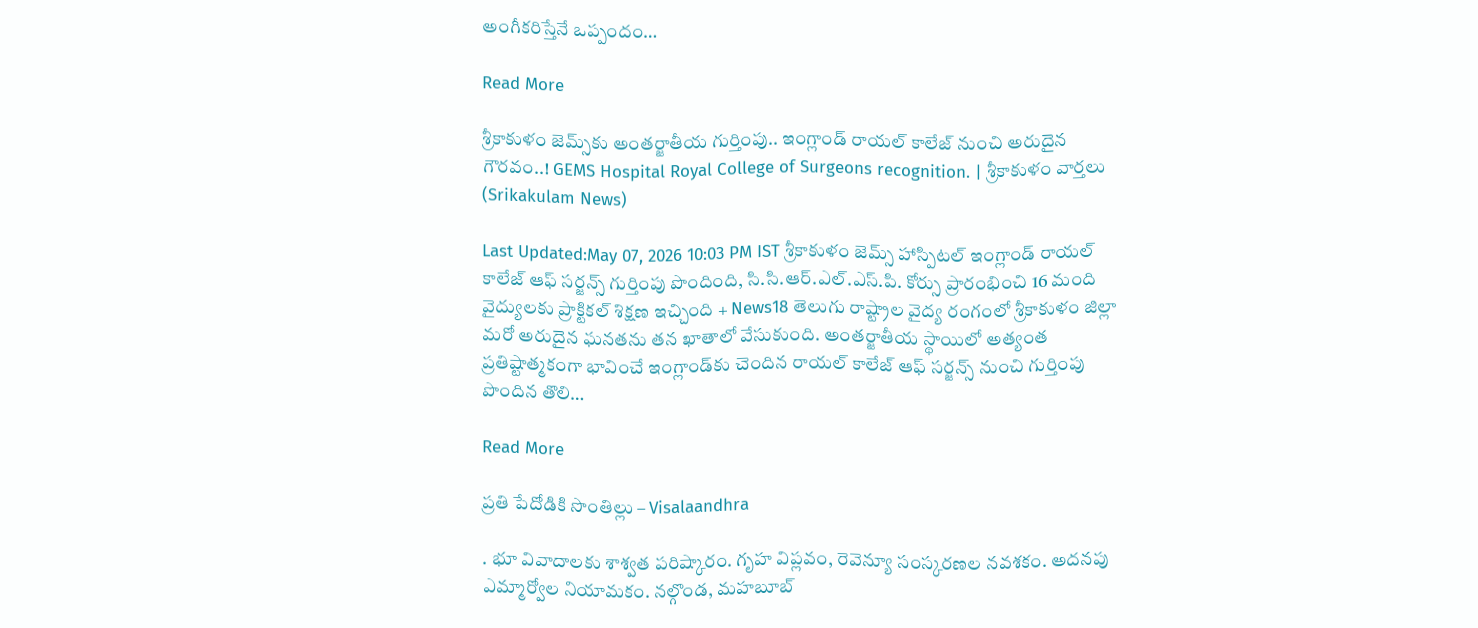అంగీకరిస్తేనే ఒప్పందం…

Read More

శ్రీకాకుళం జెమ్స్‌కు అంతర్జాతీయ గుర్తింపు.. ఇంగ్లాండ్ రాయల్ కాలేజ్ నుంచి అరుదైన గౌరవం..! GEMS Hospital Royal College of Surgeons recognition. | శ్రీకాకుళం వార్తలు (Srikakulam News)

Last Updated:May 07, 2026 10:03 PM IST శ్రీకాకుళం జెమ్స్ హాస్పిటల్ ఇంగ్లాండ్ రాయల్ కాలేజ్ ఆఫ్ సర్జన్స్ గుర్తింపు పొందింది, సి.సి.ఆర్.ఎల్.ఎస్.పి. కోర్సు ప్రారంభించి 16 మంది వైద్యులకు ప్రాక్టికల్ శిక్షణ ఇచ్చింది + News18 తెలుగు రాష్ట్రాల వైద్య రంగంలో శ్రీకాకుళం జిల్లా మరో అరుదైన ఘనతను తన ఖాతాలో వేసుకుంది. అంతర్జాతీయ స్థాయిలో అత్యంత ప్రతిష్టాత్మకంగా భావించే ఇంగ్లాండ్‌కు చెందిన రాయల్ కాలేజ్ ఆఫ్ సర్జన్స్ నుంచి గుర్తింపు పొందిన తొలి…

Read More

ప్రతి పేదోడికి సొంతిల్లు – Visalaandhra

. భూ వివాదాలకు శాశ్వత పరిష్కారం. గృహ విప్లవం, రెవెన్యూ సంస్కరణల నవశకం. అదనపు ఎమ్మార్వోల నియామకం. నల్గొండ, మహబూబ్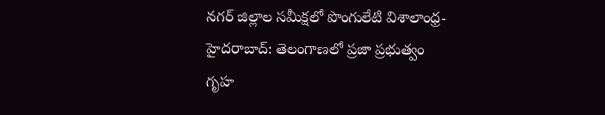నగర్ జిల్లాల సమీక్షలో పొంగులేటి విశాలాంధ్ర-హైదరాబాద్: తెలంగాణలో ప్రజా ప్రభుత్వం గృహ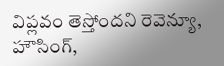విప్లవం తెస్తోందని రెవెన్యూ, హౌసింగ్,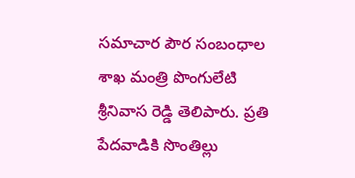సమాచార పౌర సంబంధాల శాఖ మంత్రి పొంగులేటి శ్రీనివాస రెడ్డి తెలిపారు. ప్రతి పేదవాడికి సొంతిల్లు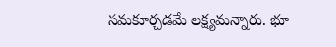సమకూర్చడమే లక్ష్యమన్నారు. భూ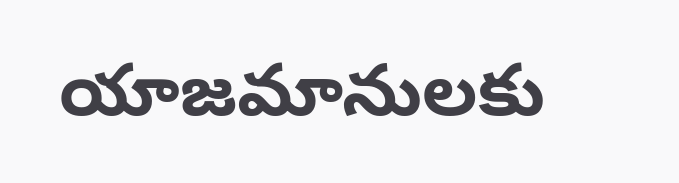యాజమానులకు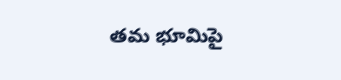తమ భూమిపై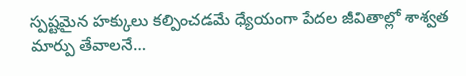స్పష్టమైన హక్కులు కల్పించడమే ధ్యేయంగా పేదల జీవితాల్లో శాశ్వత మార్పు తేవాలనే…